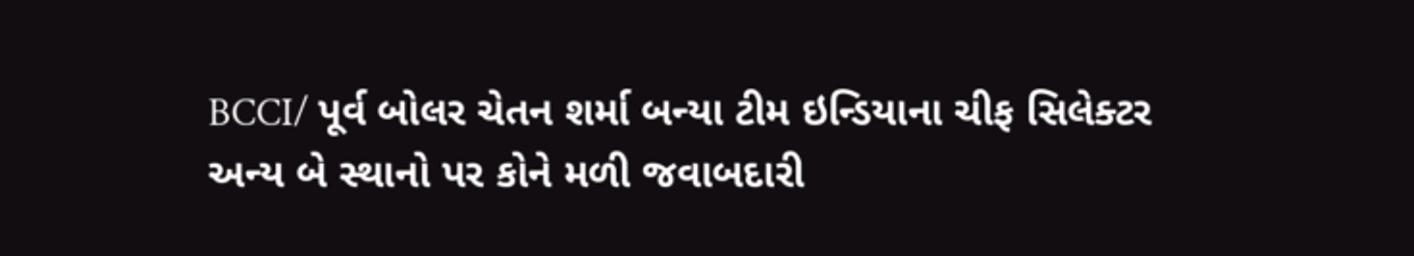BCCI/ પૂર્વ બોલર ચેતન શર્મા બન્યા ટીમ ઇન્ડિયાના ચીફ સિલેક્ટર અન્ય બે સ્થાનો પર કોને મળી જવાબદારી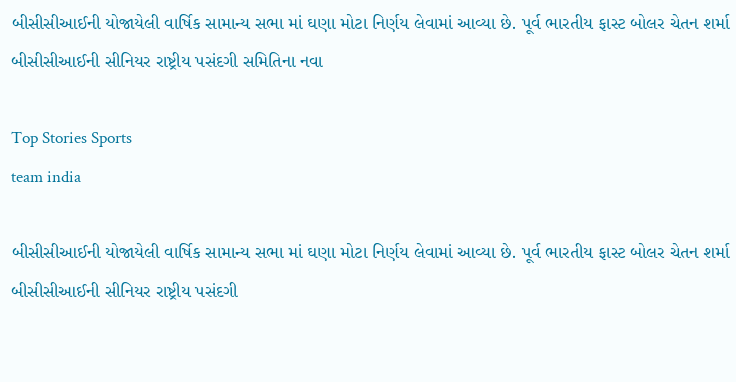બીસીસીઆઈની યોજાયેલી વાર્ષિક સામાન્ય સભા માં ઘણા મોટા નિર્ણય લેવામાં આવ્યા છે. પૂર્વ ભારતીય ફાસ્ટ બોલર ચેતન શર્મા બીસીસીઆઈની સીનિયર રાષ્ટ્રીય પસંદગી સમિતિના નવા

Top Stories Sports
team india

બીસીસીઆઈની યોજાયેલી વાર્ષિક સામાન્ય સભા માં ઘણા મોટા નિર્ણય લેવામાં આવ્યા છે. પૂર્વ ભારતીય ફાસ્ટ બોલર ચેતન શર્મા બીસીસીઆઈની સીનિયર રાષ્ટ્રીય પસંદગી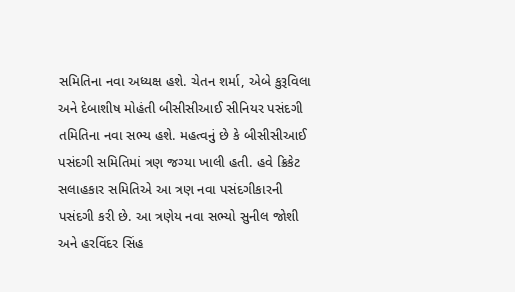સમિતિના નવા અધ્યક્ષ હશે. ચેતન શર્મા, એબે કુરૂવિલા અને દેબાશીષ મોહંતી બીસીસીઆઈ સીનિયર પસંદગી તમિતિના નવા સભ્ય હશે. મહત્વનું છે કે બીસીસીઆઈ પસંદગી સમિતિમાં ત્રણ જગ્યા ખાલી હતી. હવે ક્રિકેટ સલાહકાર સમિતિએ આ ત્રણ નવા પસંદગીકારની પસંદગી કરી છે. આ ત્રણેય નવા સભ્યો સુનીલ જોશી અને હરવિંદર સિંહ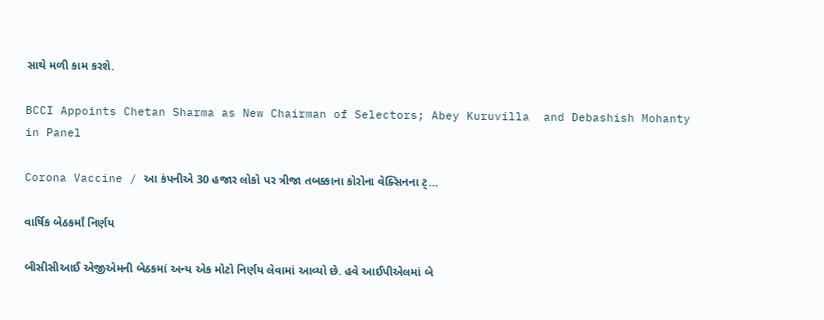સાથે મળી કામ કરશે.

BCCI Appoints Chetan Sharma as New Chairman of Selectors; Abey Kuruvilla  and Debashish Mohanty in Panel

Corona Vaccine / આ કંપનીએ 30 હજાર લોકો પર ત્રીજા તબક્કાના કોરોના વેક્સિનના ટ્…

વાર્ષિક બેઠકર્માં નિર્ણય

બીસીસીઆઈ એજીએમની બેઠકમાં અન્ય એક મોટો નિર્ણય લેવામાં આવ્યો છે. હવે આઈપીએલમાં બે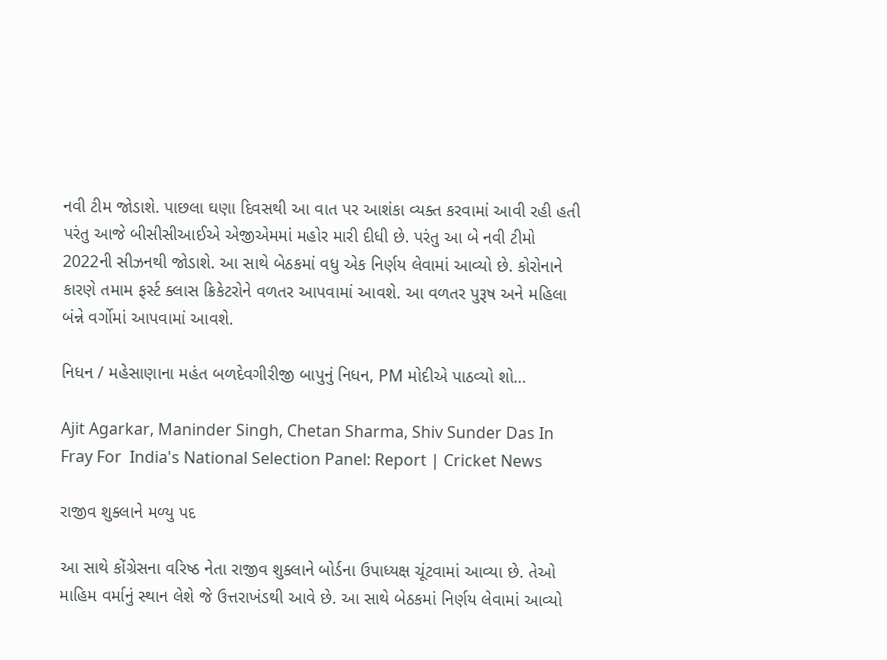નવી ટીમ જોડાશે. પાછલા ઘણા દિવસથી આ વાત પર આશંકા વ્યક્ત કરવામાં આવી રહી હતી પરંતુ આજે બીસીસીઆઈએ એજીએમમાં મહોર મારી દીધી છે. પરંતુ આ બે નવી ટીમો 2022ની સીઝનથી જોડાશે. આ સાથે બેઠકમાં વધુ એક નિર્ણય લેવામાં આવ્યો છે. કોરોનાને કારણે તમામ ફર્સ્ટ ક્લાસ ક્રિકેટરોને વળતર આપવામાં આવશે. આ વળતર પુરૂષ અને મહિલા બંન્ને વર્ગોમાં આપવામાં આવશે.

નિધન / મહેસાણાના મહંત બળદેવગીરીજી બાપુનું નિધન, PM મોદીએ પાઠવ્યો શો…

Ajit Agarkar, Maninder Singh, Chetan Sharma, Shiv Sunder Das In Fray For  India's National Selection Panel: Report | Cricket News

રાજીવ શુક્લાને મળ્યુ પદ

આ સાથે કોંગ્રેસના વરિષ્ઠ નેતા રાજીવ શુક્લાને બોર્ડના ઉપાધ્યક્ષ ચૂંટવામાં આવ્યા છે. તેઓ માહિમ વર્માનું સ્થાન લેશે જે ઉત્તરાખંડથી આવે છે. આ સાથે બેઠકમાં નિર્ણય લેવામાં આવ્યો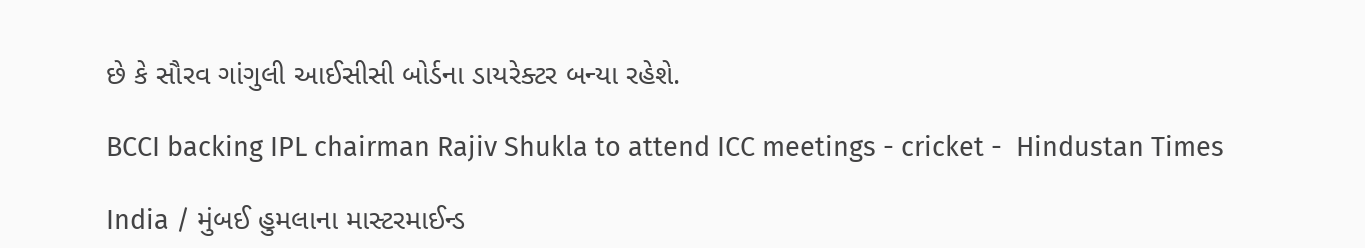છે કે સૌરવ ગાંગુલી આઈસીસી બોર્ડના ડાયરેક્ટર બન્યા રહેશે.

BCCI backing IPL chairman Rajiv Shukla to attend ICC meetings - cricket -  Hindustan Times

India / મુંબઈ હુમલાના માસ્ટરમાઈન્ડ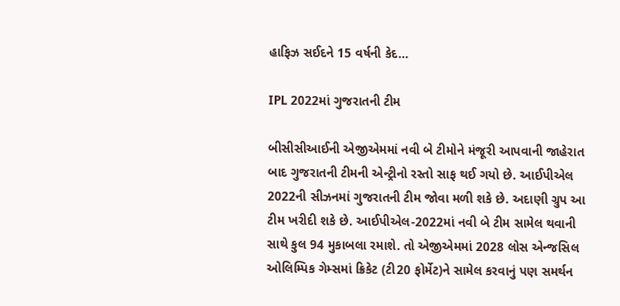હાફિઝ સઈદને 15 વર્ષની કેદ…

IPL 2022માં ગુજરાતની ટીમ

બીસીસીઆઈની એજીએમમાં નવી બે ટીમોને મંજૂરી આપવાની જાહેરાત બાદ ગુજરાતની ટીમની એન્ટ્રીનો રસ્તો સાફ થઈ ગયો છે. આઈપીએલ 2022ની સીઝનમાં ગુજરાતની ટીમ જોવા મળી શકે છે. અદાણી ગ્રુપ આ ટીમ ખરીદી શકે છે. આઈપીએલ-2022માં નવી બે ટીમ સામેલ થવાની સાથે કુલ 94 મુકાબલા રમાશે. તો એજીએમમાં 2028 લોસ એન્જસિલ ઓલિમ્પિક ગેમ્સમાં ક્રિકેટ (ટી20 ફોર્મેટ)ને સામેલ કરવાનું પણ સમર્થન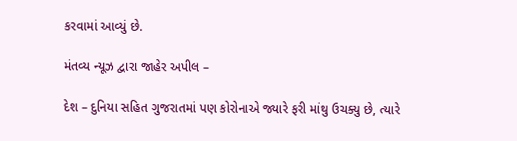કરવામાં આવ્યું છે.

મંતવ્ય ન્યૂઝ દ્વારા જાહેર અપીલ –

દેશ – દુનિયા સહિત ગુજરાતમાં પણ કોરોનાએ જ્યારે ફરી માંથુ ઉચક્યુ છે, ત્યારે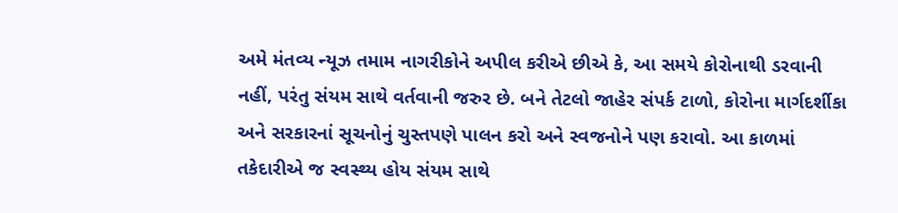અમે મંતવ્ય ન્યૂઝ તમામ નાગરીકોને અપીલ કરીએ છીએ કે, આ સમયે કોરોનાથી ડરવાની નહીં, પરંતુ સંયમ સાથે વર્તવાની જરુર છે. બને તેટલો જાહેર સંપર્ક ટાળો, કોરોના માર્ગદર્શીકા અને સરકારનાં સૂચનોનું ચુસ્તપણે પાલન કરો અને સ્વજનોને પણ કરાવો. આ કાળમાં તકેદારીએ જ સ્વસ્થ્ય હોય સંયમ સાથે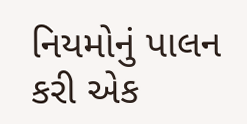નિયમોનું પાલન કરી એક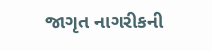જાગૃત નાગરીકની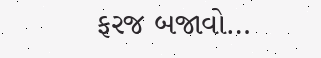ફરજ બજાવો…